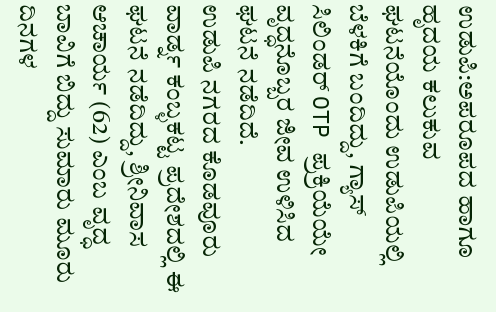ಉಡುಪಿ:ಅಪರೂಪದ ಹಾಗೂ ಹೃದಯ ಕಲುಕುವ ಘಟನೆಯೊಂದು ಉಡುಪಿಯಲ್ಲಿ ಬೆಳಕಿಗೆ ಬಂದಿದ್ದು, ಗ್ಯಾಸ್ ಸಿಲಿಂಡರ್ OTP ಪ್ರಕ್ರಿಯೆಯೇ ವೃದ್ಧನೊಬ್ಬರ ಜೀವ ಉಳಿಸಿದ ಘಟನೆ ನಡೆದಿದೆ.
ಉಡುಪಿ ನಗರದ ಕೊಡವೂರು ವಾರ್ಡ್ನ ಕಂಬ್ಳಕಟ್ಟ ಪ್ರದೇಶದಲ್ಲಿ ಈ ಘಟನೆ ನಡೆದಿದ್ದು, ಶ್ರೀನಿವಾಸ ಆಚಾರ್ಯ (62) ಎಂಬ ವೃದ್ಧ ಬಾವಿಗೆ ಬಿದ್ದು ಸುಮಾರು ಮೂರು ದಿನಗಳ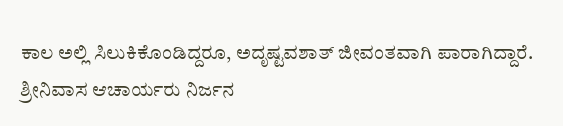ಕಾಲ ಅಲ್ಲಿ ಸಿಲುಕಿಕೊಂಡಿದ್ದರೂ, ಅದೃಷ್ಟವಶಾತ್ ಜೀವಂತವಾಗಿ ಪಾರಾಗಿದ್ದಾರೆ.
ಶ್ರೀನಿವಾಸ ಆಚಾರ್ಯರು ನಿರ್ಜನ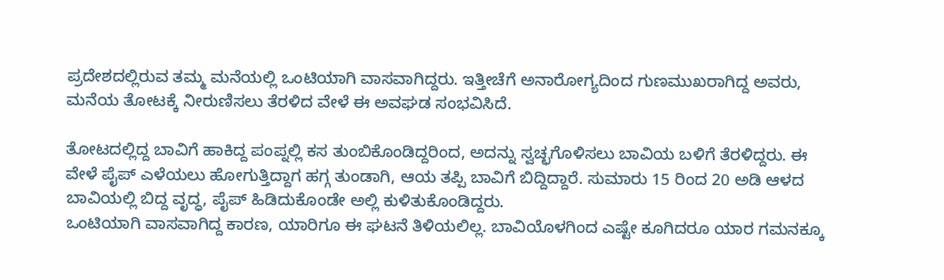ಪ್ರದೇಶದಲ್ಲಿರುವ ತಮ್ಮ ಮನೆಯಲ್ಲಿ ಒಂಟಿಯಾಗಿ ವಾಸವಾಗಿದ್ದರು. ಇತ್ತೀಚೆಗೆ ಅನಾರೋಗ್ಯದಿಂದ ಗುಣಮುಖರಾಗಿದ್ದ ಅವರು, ಮನೆಯ ತೋಟಕ್ಕೆ ನೀರುಣಿಸಲು ತೆರಳಿದ ವೇಳೆ ಈ ಅವಘಡ ಸಂಭವಿಸಿದೆ.

ತೋಟದಲ್ಲಿದ್ದ ಬಾವಿಗೆ ಹಾಕಿದ್ದ ಪಂಪ್ನಲ್ಲಿ ಕಸ ತುಂಬಿಕೊಂಡಿದ್ದರಿಂದ, ಅದನ್ನು ಸ್ವಚ್ಛಗೊಳಿಸಲು ಬಾವಿಯ ಬಳಿಗೆ ತೆರಳಿದ್ದರು. ಈ ವೇಳೆ ಪೈಪ್ ಎಳೆಯಲು ಹೋಗುತ್ತಿದ್ದಾಗ ಹಗ್ಗ ತುಂಡಾಗಿ, ಆಯ ತಪ್ಪಿ ಬಾವಿಗೆ ಬಿದ್ದಿದ್ದಾರೆ. ಸುಮಾರು 15 ರಿಂದ 20 ಅಡಿ ಆಳದ ಬಾವಿಯಲ್ಲಿ ಬಿದ್ದ ವೃದ್ಧ, ಪೈಪ್ ಹಿಡಿದುಕೊಂಡೇ ಅಲ್ಲಿ ಕುಳಿತುಕೊಂಡಿದ್ದರು.
ಒಂಟಿಯಾಗಿ ವಾಸವಾಗಿದ್ದ ಕಾರಣ, ಯಾರಿಗೂ ಈ ಘಟನೆ ತಿಳಿಯಲಿಲ್ಲ. ಬಾವಿಯೊಳಗಿಂದ ಎಷ್ಟೇ ಕೂಗಿದರೂ ಯಾರ ಗಮನಕ್ಕೂ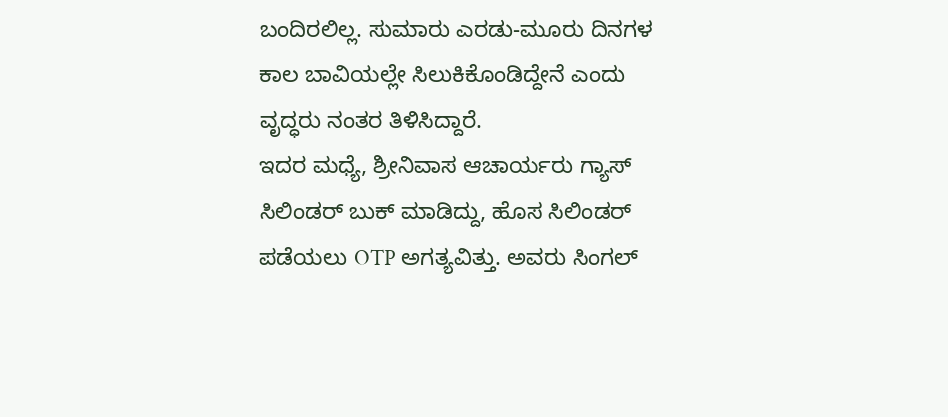ಬಂದಿರಲಿಲ್ಲ. ಸುಮಾರು ಎರಡು-ಮೂರು ದಿನಗಳ ಕಾಲ ಬಾವಿಯಲ್ಲೇ ಸಿಲುಕಿಕೊಂಡಿದ್ದೇನೆ ಎಂದು ವೃದ್ಧರು ನಂತರ ತಿಳಿಸಿದ್ದಾರೆ.
ಇದರ ಮಧ್ಯೆ, ಶ್ರೀನಿವಾಸ ಆಚಾರ್ಯರು ಗ್ಯಾಸ್ ಸಿಲಿಂಡರ್ ಬುಕ್ ಮಾಡಿದ್ದು, ಹೊಸ ಸಿಲಿಂಡರ್ ಪಡೆಯಲು OTP ಅಗತ್ಯವಿತ್ತು. ಅವರು ಸಿಂಗಲ್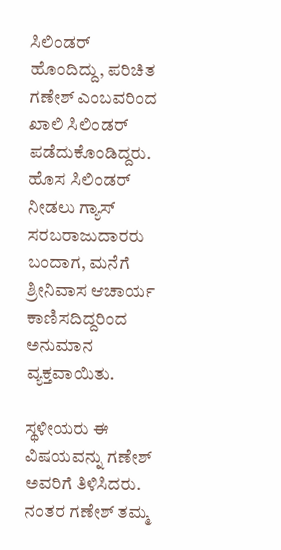ಸಿಲಿಂಡರ್ ಹೊಂದಿದ್ದು, ಪರಿಚಿತ ಗಣೇಶ್ ಎಂಬವರಿಂದ ಖಾಲಿ ಸಿಲಿಂಡರ್ ಪಡೆದುಕೊಂಡಿದ್ದರು. ಹೊಸ ಸಿಲಿಂಡರ್ ನೀಡಲು ಗ್ಯಾಸ್ ಸರಬರಾಜುದಾರರು ಬಂದಾಗ, ಮನೆಗೆ ಶ್ರೀನಿವಾಸ ಆಚಾರ್ಯ ಕಾಣಿಸದಿದ್ದರಿಂದ ಅನುಮಾನ ವ್ಯಕ್ತವಾಯಿತು.

ಸ್ಥಳೀಯರು ಈ ವಿಷಯವನ್ನು ಗಣೇಶ್ ಅವರಿಗೆ ತಿಳಿಸಿದರು. ನಂತರ ಗಣೇಶ್ ತಮ್ಮ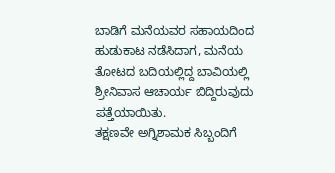ಬಾಡಿಗೆ ಮನೆಯವರ ಸಹಾಯದಿಂದ ಹುಡುಕಾಟ ನಡೆಸಿದಾಗ, ಮನೆಯ ತೋಟದ ಬದಿಯಲ್ಲಿದ್ದ ಬಾವಿಯಲ್ಲಿ ಶ್ರೀನಿವಾಸ ಆಚಾರ್ಯ ಬಿದ್ದಿರುವುದು ಪತ್ತೆಯಾಯಿತು.
ತಕ್ಷಣವೇ ಅಗ್ನಿಶಾಮಕ ಸಿಬ್ಬಂದಿಗೆ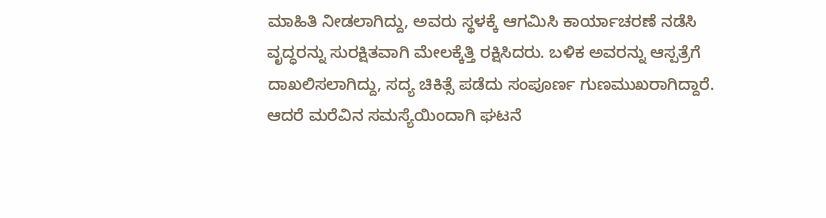ಮಾಹಿತಿ ನೀಡಲಾಗಿದ್ದು, ಅವರು ಸ್ಥಳಕ್ಕೆ ಆಗಮಿಸಿ ಕಾರ್ಯಾಚರಣೆ ನಡೆಸಿ ವೃದ್ಧರನ್ನು ಸುರಕ್ಷಿತವಾಗಿ ಮೇಲಕ್ಕೆತ್ತಿ ರಕ್ಷಿಸಿದರು. ಬಳಿಕ ಅವರನ್ನು ಆಸ್ಪತ್ರೆಗೆ ದಾಖಲಿಸಲಾಗಿದ್ದು, ಸದ್ಯ ಚಿಕಿತ್ಸೆ ಪಡೆದು ಸಂಪೂರ್ಣ ಗುಣಮುಖರಾಗಿದ್ದಾರೆ.
ಆದರೆ ಮರೆವಿನ ಸಮಸ್ಯೆಯಿಂದಾಗಿ ಘಟನೆ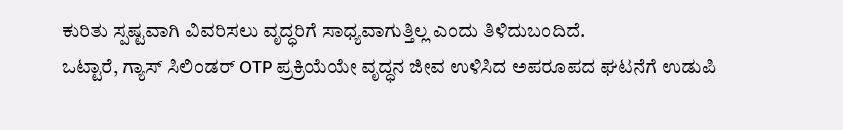ಕುರಿತು ಸ್ಪಷ್ಟವಾಗಿ ವಿವರಿಸಲು ವೃದ್ಧರಿಗೆ ಸಾಧ್ಯವಾಗುತ್ತಿಲ್ಲ ಎಂದು ತಿಳಿದುಬಂದಿದೆ.
ಒಟ್ಟಾರೆ, ಗ್ಯಾಸ್ ಸಿಲಿಂಡರ್ OTP ಪ್ರಕ್ರಿಯೆಯೇ ವೃದ್ಧನ ಜೀವ ಉಳಿಸಿದ ಅಪರೂಪದ ಘಟನೆಗೆ ಉಡುಪಿ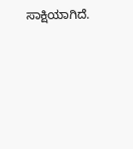ಸಾಕ್ಷಿಯಾಗಿದೆ.